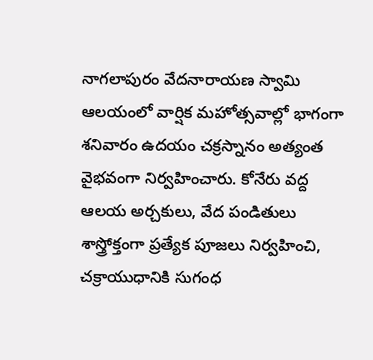నాగలాపురం వేదనారాయణ స్వామి ఆలయంలో వార్షిక మహోత్సవాల్లో భాగంగా శనివారం ఉదయం చక్రస్నానం అత్యంత వైభవంగా నిర్వహించారు. కోనేరు వద్ద ఆలయ అర్చకులు, వేద పండితులు శాస్త్రోక్తంగా ప్రత్యేక పూజలు నిర్వహించి, చక్రాయుధానికి సుగంధ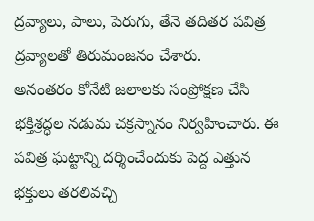ద్రవ్యాలు, పాలు, పెరుగు, తేనె తదితర పవిత్ర ద్రవ్యాలతో తిరుమంజనం చేశారు.
అనంతరం కోనేటి జలాలకు సంప్రోక్షణ చేసి భక్తిశ్రద్ధల నడుమ చక్రస్నానం నిర్వహించారు. ఈ పవిత్ర ఘట్టాన్ని దర్శించేందుకు పెద్ద ఎత్తున భక్తులు తరలివచ్చి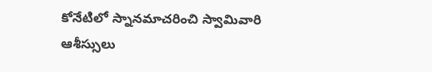కోనేటిలో స్నానమాచరించి స్వామివారి ఆశీస్సులు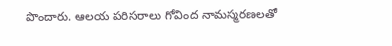పొందారు. ఆలయ పరిసరాలు గోవింద నామస్మరణలతో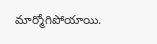మార్మోగిపోయాయి.